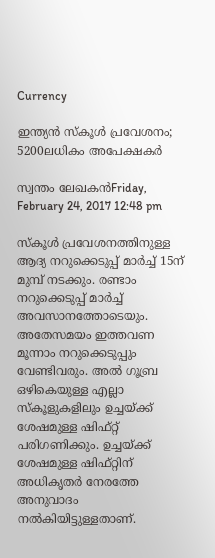Currency

ഇന്ത്യന്‍ സ്‌കൂള്‍ പ്രവേശനം; 5200ലധികം അപേക്ഷകര്‍

സ്വന്തം ലേഖകന്‍Friday, February 24, 2017 12:48 pm

സ്‌കൂള്‍ പ്രവേശനത്തിനുള്ള ആദ്യ നറുക്കെടുപ്പ് മാര്‍ച്ച് 15ന് മുമ്പ് നടക്കും. രണ്ടാം നറുക്കെടുപ്പ് മാര്‍ച്ച് അവസാനത്തോടെയും. അതേസമയം ഇത്തവണ മൂന്നാം നറുക്കെടുപ്പും വേണ്ടിവരും. അല്‍ ഗൂബ്ര ഒഴികെയുള്ള എല്ലാ സ്‌കൂളുകളിലും ഉച്ചയ്ക്ക് ശേഷമുള്ള ഷിഫ്റ്റ് പരിഗണിക്കും. ഉച്ചയ്ക്ക് ശേഷമുള്ള ഷിഫ്റ്റിന് അധികൃതര്‍ നേരത്തേ അനുവാദം നല്‍കിയിട്ടുള്ളതാണ്.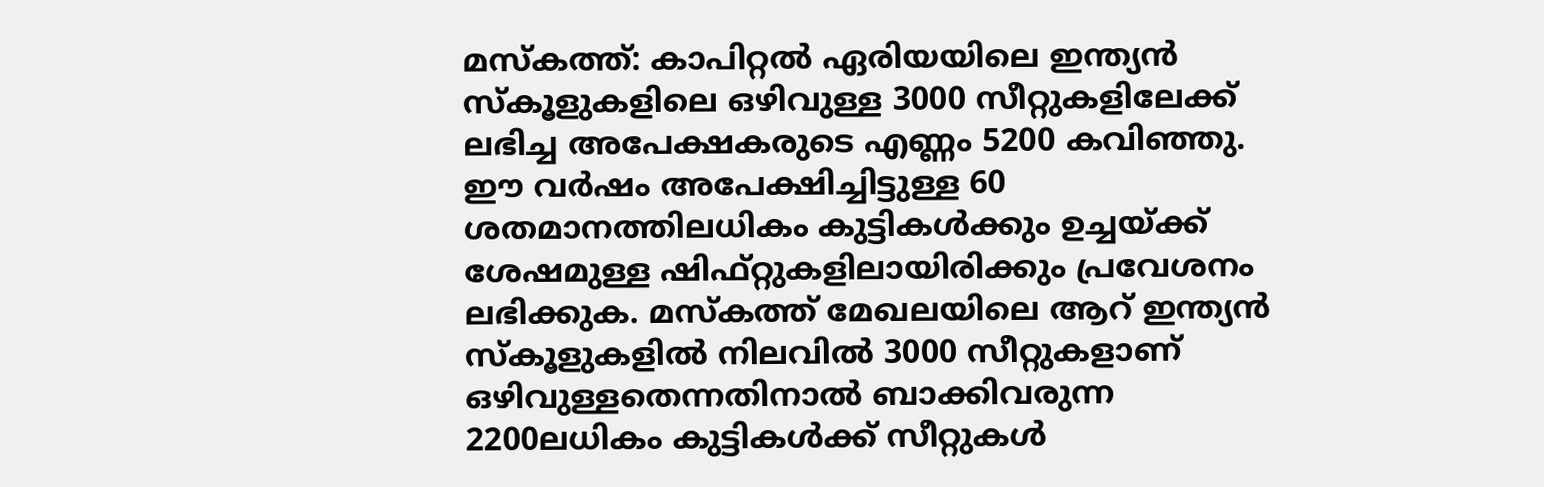മസ്‌കത്ത്: കാപിറ്റല്‍ ഏരിയയിലെ ഇന്ത്യന്‍ സ്‌കൂളുകളിലെ ഒഴിവുള്ള 3000 സീറ്റുകളിലേക്ക് ലഭിച്ച അപേക്ഷകരുടെ എണ്ണം 5200 കവിഞ്ഞു. ഈ വര്‍ഷം അപേക്ഷിച്ചിട്ടുള്ള 60 ശതമാനത്തിലധികം കുട്ടികള്‍ക്കും ഉച്ചയ്ക്ക് ശേഷമുള്ള ഷിഫ്റ്റുകളിലായിരിക്കും പ്രവേശനം ലഭിക്കുക. മസ്‌കത്ത് മേഖലയിലെ ആറ് ഇന്ത്യന്‍ സ്‌കൂളുകളില്‍ നിലവില്‍ 3000 സീറ്റുകളാണ് ഒഴിവുള്ളതെന്നതിനാല്‍ ബാക്കിവരുന്ന 2200ലധികം കുട്ടികള്‍ക്ക് സീറ്റുകള്‍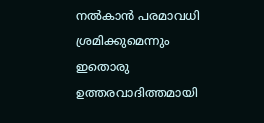നല്‍കാന്‍ പരമാവധി ശ്രമിക്കുമെന്നും ഇതൊരു ഉത്തരവാദിത്തമായി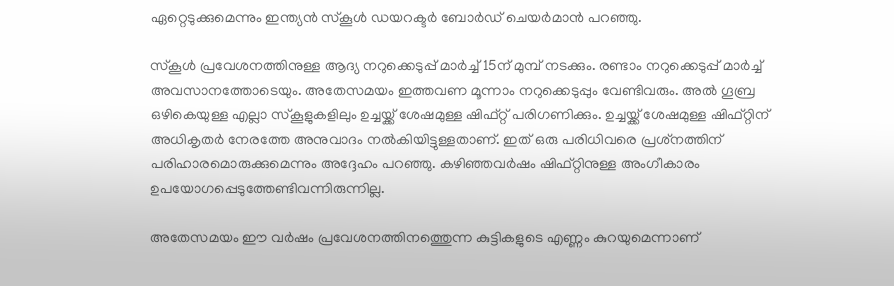ഏറ്റെടുക്കുമെന്നും ഇന്ത്യന്‍ സ്‌കൂള്‍ ഡയറക്ടര്‍ ബോര്‍ഡ് ചെയര്‍മാന്‍ പറഞ്ഞു.

സ്‌കൂള്‍ പ്രവേശനത്തിനുള്ള ആദ്യ നറുക്കെടുപ്പ് മാര്‍ച്ച് 15ന് മുമ്പ് നടക്കും. രണ്ടാം നറുക്കെടുപ്പ് മാര്‍ച്ച് അവസാനത്തോടെയും. അതേസമയം ഇത്തവണ മൂന്നാം നറുക്കെടുപ്പും വേണ്ടിവരും. അല്‍ ഗൂബ്ര ഒഴികെയുള്ള എല്ലാ സ്‌കൂളുകളിലും ഉച്ചയ്ക്ക് ശേഷമുള്ള ഷിഫ്റ്റ് പരിഗണിക്കും. ഉച്ചയ്ക്ക് ശേഷമുള്ള ഷിഫ്റ്റിന് അധികൃതര്‍ നേരത്തേ അനുവാദം നല്‍കിയിട്ടുള്ളതാണ്. ഇത് ഒരു പരിധിവരെ പ്രശ്‌നത്തിന് പരിഹാരമൊരുക്കുമെന്നും അദ്ദേഹം പറഞ്ഞു. കഴിഞ്ഞവര്‍ഷം ഷിഫ്റ്റിനുള്ള അംഗീകാരം ഉപയോഗപ്പെടുത്തേണ്ടിവന്നിരുന്നില്ല.

അതേസമയം ഈ വര്‍ഷം പ്രവേശനത്തിനത്തെുന്ന കുട്ടികളുടെ എണ്ണം കുറയുമെന്നാണ്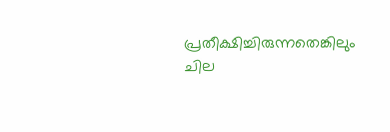പ്രതീക്ഷിച്ചിരുന്നതെങ്കിലും ചില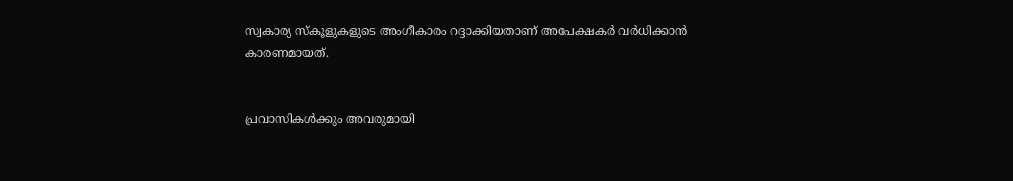സ്വകാര്യ സ്‌കൂളുകളുടെ അംഗീകാരം റദ്ദാക്കിയതാണ് അപേക്ഷകര്‍ വര്‍ധിക്കാന്‍ കാരണമായത്.


പ്രവാസികൾക്കും അവരുമായി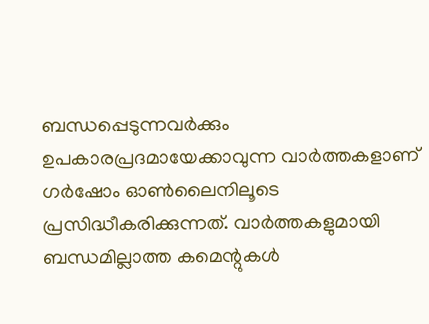ബന്ധപ്പെടുന്നവർക്കും ഉപകാരപ്രദമായേക്കാവുന്ന വാർത്തകളാണ് ഗർഷോം ഓൺലൈനിലൂടെ പ്രസിദ്ധീകരിക്കുന്നത്. വാർത്തകളുമായി ബന്ധമില്ലാത്ത കമെന്റുകൾ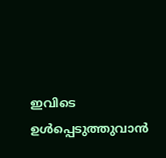ഇവിടെ ഉൾപ്പെടുത്തുവാൻ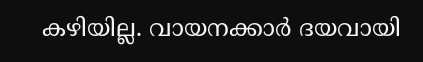കഴിയില്ല. വായനക്കാർ ദയവായി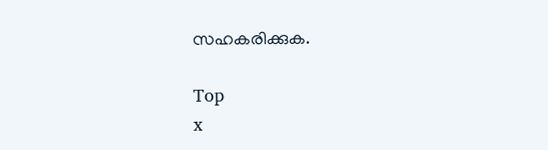സഹകരിക്കുക.

Top
x